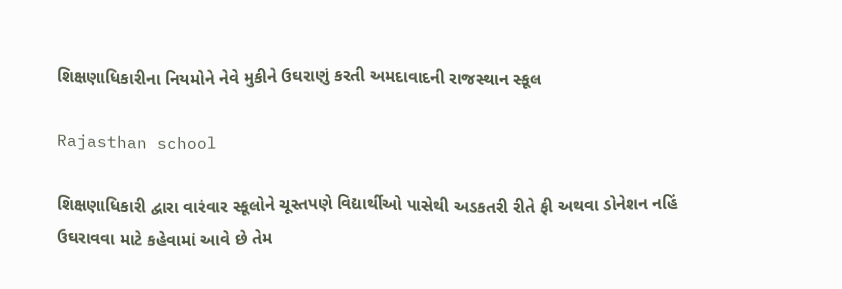શિક્ષણાધિકારીના નિયમોને નેવે મુકીને ઉઘરાણું કરતી અમદાવાદની રાજસ્થાન સ્કૂલ

Rajasthan school

શિક્ષણાધિકારી દ્વારા વારંવાર સ્કૂલોને ચૂસ્તપણે વિદ્યાર્થીઓ પાસેથી અડકતરી રીતે ફી અથવા ડોનેશન નહિં ઉઘરાવવા માટે કહેવામાં આવે છે તેમ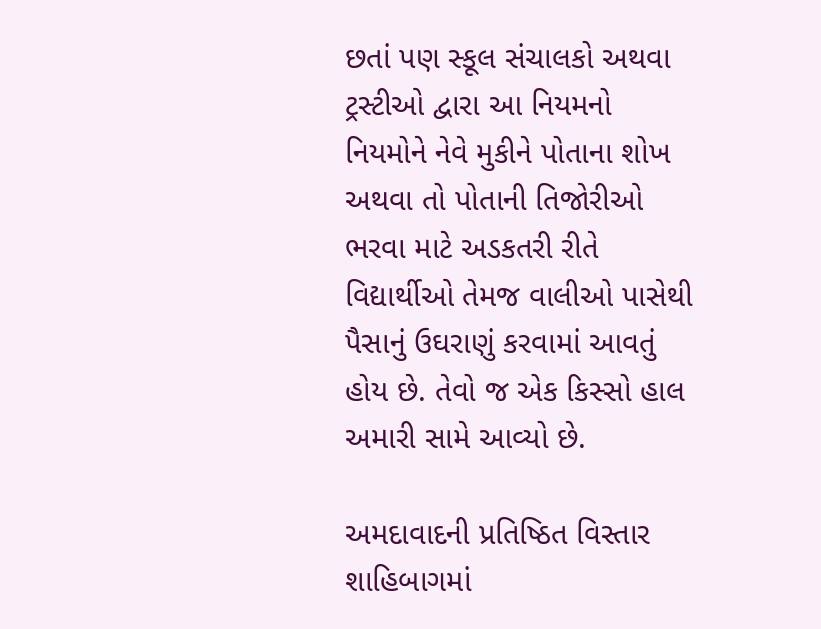છતાં પણ સ્કૂલ સંચાલકો અથવા ટ્રસ્ટીઓ દ્વારા આ નિયમનો નિયમોને નેવે મુકીને પોતાના શોખ અથવા તો પોતાની તિજોરીઓ ભરવા માટે અડકતરી રીતે વિદ્યાર્થીઓ તેમજ વાલીઓ પાસેથી પૈસાનું ઉઘરાણું કરવામાં આવતું હોય છે. તેવો જ એક કિસ્સો હાલ અમારી સામે આવ્યો છે.

અમદાવાદની પ્રતિષ્ઠિત વિસ્તાર શાહિબાગમાં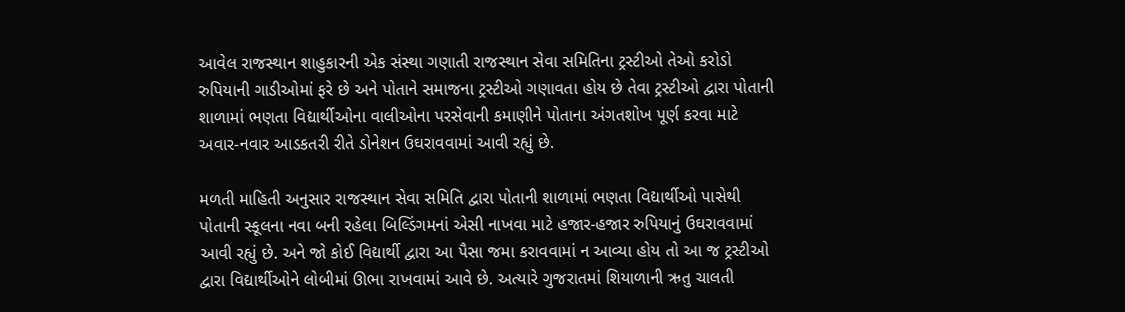આવેલ રાજસ્થાન શાહુકારની એક સંસ્થા ગણાતી રાજસ્થાન સેવા સમિતિના ટ્રસ્ટીઓ તેઓ કરોડો રુપિયાની ગાડીઓમાં ફરે છે અને પોતાને સમાજના ટ્રસ્ટીઓ ગણાવતા હોય છે તેવા ટ્રસ્ટીઓ દ્વારા પોતાની શાળામાં ભણતા વિદ્યાર્થીઓના વાલીઓના પરસેવાની કમાણીને પોતાના અંગતશોખ પૂર્ણ કરવા માટે અવાર-નવાર આડકતરી રીતે ડોનેશન ઉઘરાવવામાં આવી રહ્યું છે.

મળતી માહિતી અનુસાર રાજસ્થાન સેવા સમિતિ દ્વારા પોતાની શાળામાં ભણતા વિદ્યાર્થીઓ પાસેથી પોતાની સ્કૂલના નવા બની રહેલા બિલ્ડિંગમનાં એસી નાખવા માટે હજાર-હજાર રુપિયાનું ઉઘરાવવામાં આવી રહ્યું છે. અને જો કોઈ વિદ્યાર્થી દ્વારા આ પૈસા જમા કરાવવામાં ન આવ્યા હોય તો આ જ ટ્રસ્ટીઓ દ્વારા વિદ્યાર્થીઓને લોબીમાં ઊભા રાખવામાં આવે છે. અત્યારે ગુજરાતમાં શિયાળાની ઋતુ ચાલતી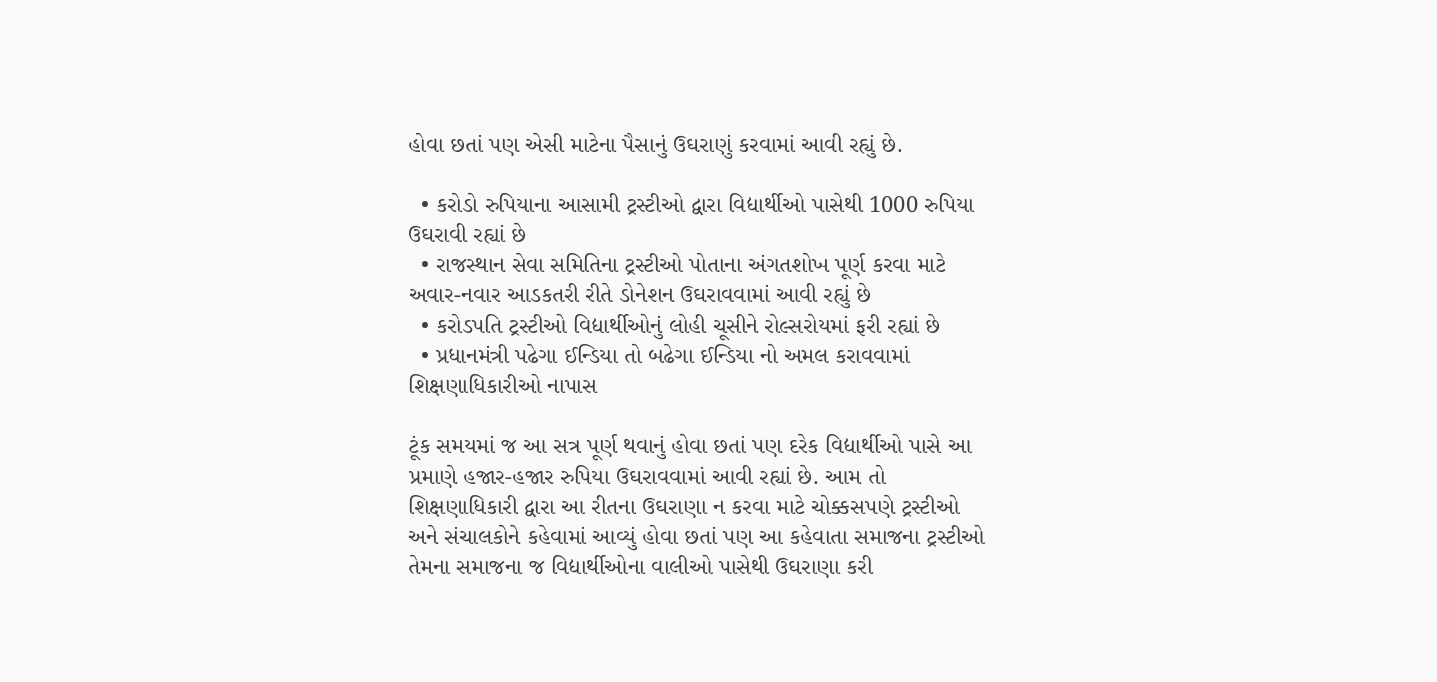હોવા છતાં પણ એસી માટેના પૈસાનું ઉઘરાણું કરવામાં આવી રહ્યું છે.

  • કરોડો રુપિયાના આસામી ટ્રસ્ટીઓ દ્વારા વિદ્યાર્થીઓ પાસેથી 1000 રુપિયા ઉઘરાવી રહ્યાં છે
  • રાજસ્થાન સેવા સમિતિના ટ્રસ્ટીઓ પોતાના અંગતશોખ પૂર્ણ કરવા માટે અવાર-નવાર આડકતરી રીતે ડોનેશન ઉઘરાવવામાં આવી રહ્યું છે
  • કરોડપતિ ટ્રસ્ટીઓ વિદ્યાર્થીઓનું લોહી ચૂસીને રોલ્સરોયમાં ફરી રહ્યાં છે
  • પ્રધાનમંત્રી પઢેગા ઈન્ડિયા તો બઢેગા ઈન્ડિયા નો અમલ કરાવવામાં શિક્ષણાધિકારીઓ નાપાસ

ટૂંક સમયમાં જ આ સત્ર પૂર્ણ થવાનું હોવા છતાં પણ દરેક વિદ્યાર્થીઓ પાસે આ પ્રમાણે હજાર-હજાર રુપિયા ઉઘરાવવામાં આવી રહ્યાં છે. આમ તો શિક્ષણાધિકારી દ્વારા આ રીતના ઉઘરાણા ન કરવા માટે ચોક્કસપણે ટ્રસ્ટીઓ અને સંચાલકોને કહેવામાં આવ્યું હોવા છતાં પણ આ કહેવાતા સમાજના ટ્રસ્ટીઓ તેમના સમાજના જ વિદ્યાર્થીઓના વાલીઓ પાસેથી ઉઘરાણા કરી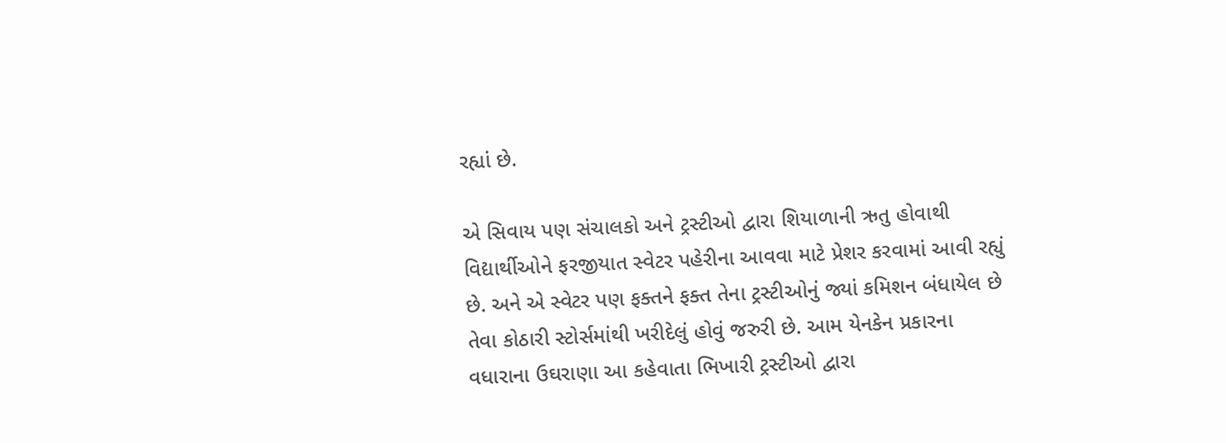રહ્યાં છે.

એ સિવાય પણ સંચાલકો અને ટ્રસ્ટીઓ દ્વારા શિયાળાની ઋતુ હોવાથી વિદ્યાર્થીઓને ફરજીયાત સ્વેટર પહેરીના આવવા માટે પ્રેશર કરવામાં આવી રહ્યું છે. અને એ સ્વેટર પણ ફક્તને ફક્ત તેના ટ્રસ્ટીઓનું જ્યાં કમિશન બંધાયેલ છે તેવા કોઠારી સ્ટોર્સમાંથી ખરીદેલું હોવું જરુરી છે. આમ યેનકેન પ્રકારના વધારાના ઉઘરાણા આ કહેવાતા ભિખારી ટ્રસ્ટીઓ દ્વારા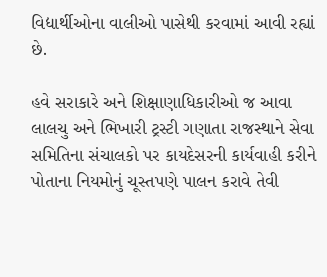વિદ્યાર્થીઓના વાલીઓ પાસેથી કરવામાં આવી રહ્યાં છે.

હવે સરાકારે અને શિક્ષાણાધિકારીઓ જ આવા લાલચુ અને ભિખારી ટ્રસ્ટી ગણાતા રાજસ્થાને સેવા સમિતિના સંચાલકો પર કાયદેસરની કાર્યવાહી કરીને પોતાના નિયમોનું ચૂસ્તપણે પાલન કરાવે તેવી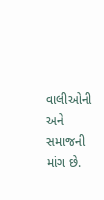વાલીઓની અને સમાજની માંગ છે.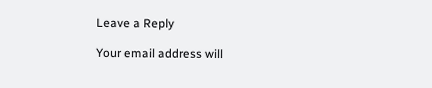Leave a Reply

Your email address will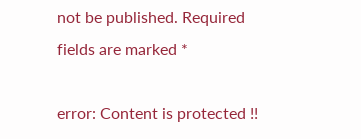not be published. Required fields are marked *

error: Content is protected !!